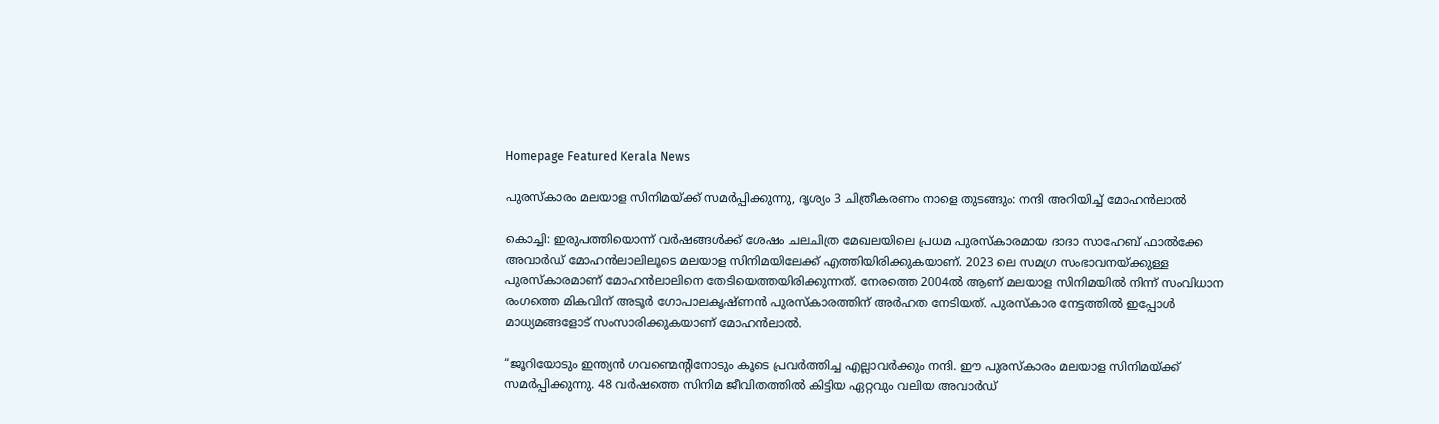Homepage Featured Kerala News

പുരസ്‌കാരം മലയാള സിനിമയ്ക്ക് സമർപ്പിക്കുന്നു, ദൃശ്യം 3 ചിത്രീകരണം നാളെ തുടങ്ങും: നന്ദി അറിയിച്ച് മോഹൻലാൽ

കൊച്ചി: ഇരുപത്തിയൊന്ന് വർഷങ്ങൾക്ക് ശേഷം ചലചിത്ര മേഖലയിലെ പ്രധമ പുരസ്കാരമായ ദാദാ സാഹേബ് ഫാൽക്കേ അവാർഡ് മോഹൻലാലിലൂടെ മലയാള സിനിമയിലേക്ക് എത്തിയിരിക്കുകയാണ്. 2023 ലെ സമഗ്ര സംഭാവനയ്ക്കുള്ള പുരസ്കാരമാണ് മോഹൻലാലിനെ തേടിയെത്തയിരിക്കുന്നത്. നേരത്തെ 2004ൽ ആണ് മലയാള സിനിമയിൽ നിന്ന് സംവിധാന രംഗത്തെ മികവിന് അടൂർ ഗോപാലകൃഷ്ണൻ പുരസ്കാരത്തിന് അർഹത നേടിയത്. പുരസ്‌കാര നേട്ടത്തിൽ ഇപ്പോൾ മാധ്യമങ്ങളോട് സംസാരിക്കുകയാണ് മോഹൻലാൽ.

“ജൂറിയോടും ഇന്ത്യൻ ഗവണ്മെന്റിനോടും കൂടെ പ്രവർത്തിച്ച എല്ലാവർക്കും നന്ദി. ഈ പുരസ്‌കാരം മലയാള സിനിമയ്ക്ക് സമർപ്പിക്കുന്നു. 48 വർഷത്തെ സിനിമ ജീവിതത്തിൽ കിട്ടിയ ഏറ്റവും വലിയ അവാർഡ്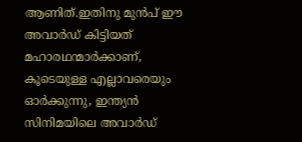ആണിത്.ഇതിനു മുൻപ് ഈ അവാർഡ് കിട്ടിയത് മഹാരഥന്മാർക്കാണ്, കൂടെയുള്ള എല്ലാവരെയും ഓർക്കുന്നു, ഇന്ത്യൻ സിനിമയിലെ അവാർഡ്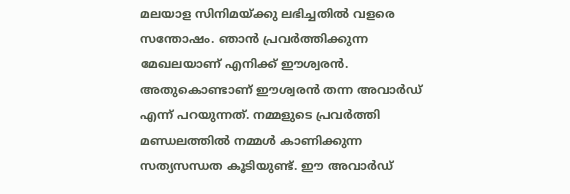മലയാള സിനിമയ്ക്കു ലഭിച്ചതിൽ വളരെ സന്തോഷം. ഞാൻ പ്രവർത്തിക്കുന്ന മേഖലയാണ് എനിക്ക് ഈശ്വരൻ. അതുകൊണ്ടാണ് ഈശ്വരൻ തന്ന അവാർഡ് എന്ന് പറയുന്നത്. നമ്മളുടെ പ്രവർത്തി മണ്ഡലത്തിൽ നമ്മൾ കാണിക്കുന്ന സത്യസന്ധത കൂടിയുണ്ട്. ഈ അവാർഡ്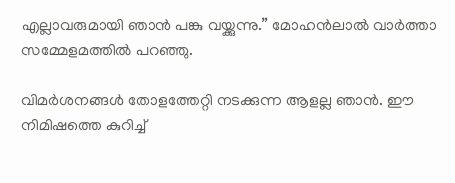എല്ലാവരുമായി ഞാൻ പങ്കു വയ്ക്കുന്നു.” മോഹൻലാൽ വാർത്താ സമ്മേളമത്തിൽ പറഞ്ഞു.

വിമർശനങ്ങൾ തോളത്തേറ്റി നടക്കുന്ന ആളല്ല ഞാൻ. ഈ നിമിഷത്തെ കുറിച്ച്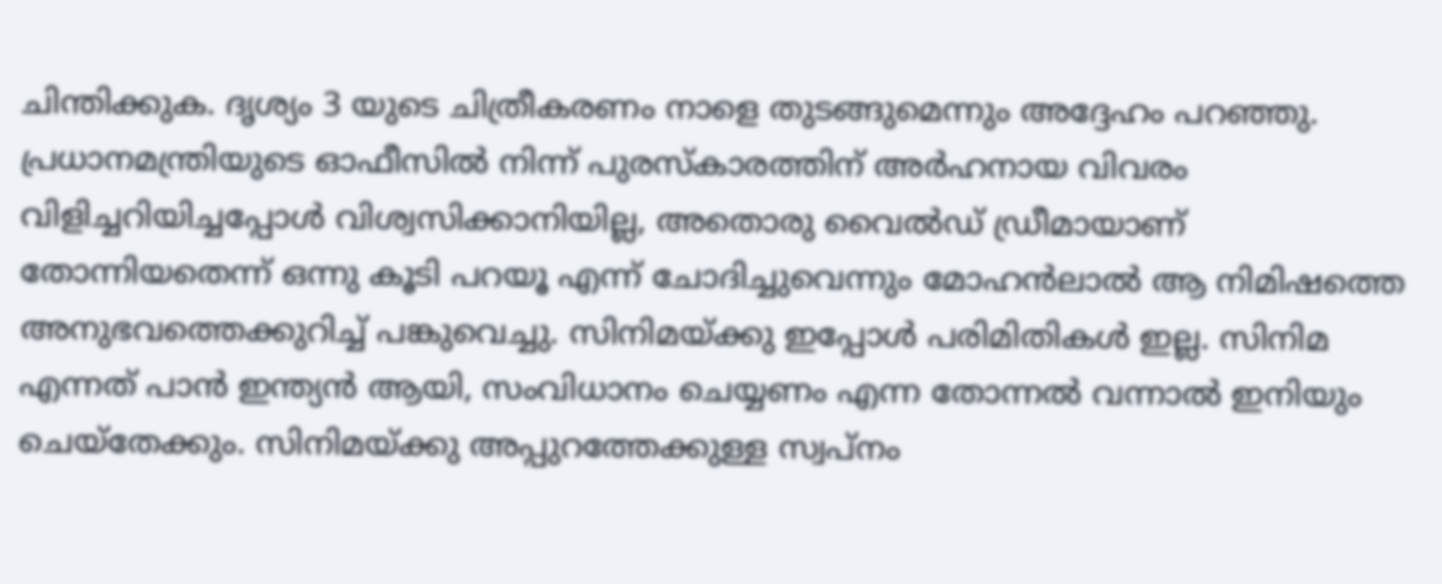ചിന്തിക്കുക. ദൃശ്യം 3 യുടെ ചിത്രീകരണം നാളെ തുടങ്ങുമെന്നും അദ്ദേഹം പറഞ്ഞു. പ്രധാനമന്ത്രിയുടെ ഓഫീസിൽ നിന്ന് പുരസ്‌കാരത്തിന് അർഹനായ വിവരം വിളിച്ചറിയിച്ചപ്പോൾ വിശ്വസിക്കാനിയില്ല, അതൊരു വൈൽഡ് ഡ്രീമായാണ് തോന്നിയതെന്ന് ഒന്നു കൂടി പറയൂ എന്ന് ചോദിച്ചുവെന്നും മോഹൻലാൽ ആ നിമിഷത്തെ അനുഭവത്തെക്കുറിച്ച് പങ്കുവെച്ചു. സിനിമയ്ക്കു ഇപ്പോൾ പരിമിതികൾ ഇല്ല. സിനിമ എന്നത് പാൻ ഇന്ത്യൻ ആയി, സംവിധാനം ചെയ്യണം എന്ന തോന്നൽ വന്നാൽ ഇനിയും ചെയ്‌തേക്കും. സിനിമയ്ക്കു അപ്പുറത്തേക്കുള്ള സ്വപ്നം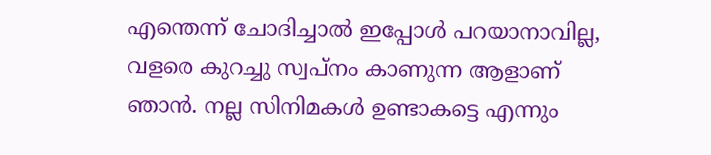എന്തെന്ന് ചോദിച്ചാൽ ഇപ്പോൾ പറയാനാവില്ല, വളരെ കുറച്ചു സ്വപ്നം കാണുന്ന ആളാണ്‌ ഞാൻ. നല്ല സിനിമകൾ ഉണ്ടാകട്ടെ എന്നും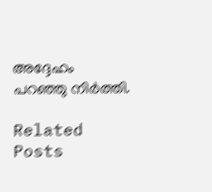അദ്ദേഹം പറഞ്ഞു നിർത്തി.

Related Posts